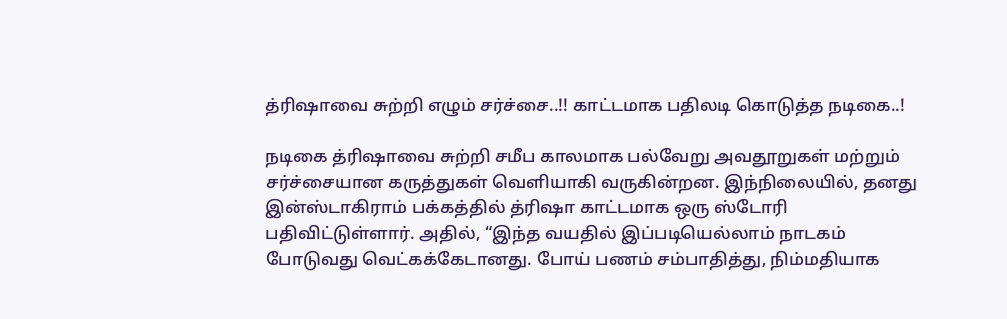த்ரிஷாவை சுற்றி எழும் சர்ச்சை..!! காட்டமாக பதிலடி கொடுத்த நடிகை..!

நடிகை த்ரிஷாவை சுற்றி சமீப காலமாக பல்வேறு அவதூறுகள் மற்றும் சர்ச்சையான கருத்துகள் வெளியாகி வருகின்றன. இந்நிலையில், தனது இன்ஸ்டாகிராம் பக்கத்தில் த்ரிஷா காட்டமாக ஒரு ஸ்டோரி பதிவிட்டுள்ளார். அதில், “இந்த வயதில் இப்படியெல்லாம் நாடகம் போடுவது வெட்கக்கேடானது. போய் பணம் சம்பாதித்து, நிம்மதியாக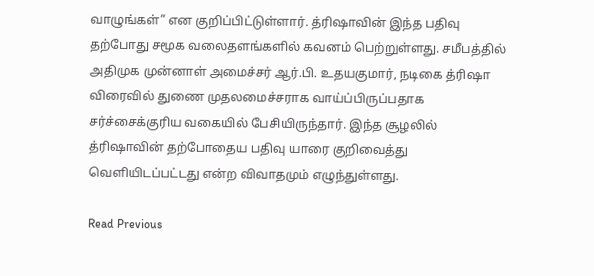வாழுங்கள்” என குறிப்பிட்டுள்ளார். த்ரிஷாவின் இந்த பதிவு தற்போது சமூக வலைதளங்களில் கவனம் பெற்றுள்ளது. சமீபத்தில் அதிமுக முன்னாள் அமைச்சர் ஆர்.பி. உதயகுமார், நடிகை த்ரிஷா விரைவில் துணை முதலமைச்சராக வாய்ப்பிருப்பதாக சர்ச்சைக்குரிய வகையில் பேசியிருந்தார். இந்த சூழலில் த்ரிஷாவின் தற்போதைய பதிவு யாரை குறிவைத்து வெளியிடப்பட்டது என்ற விவாதமும் எழுந்துள்ளது.

Read Previous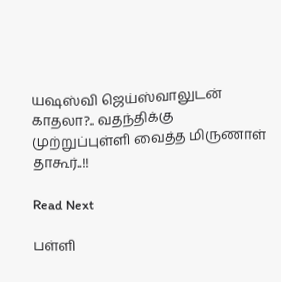யஷஸ்வி ஜெய்ஸ்வாலுடன் காதலா?.. வதந்திக்கு முற்றுப்புள்ளி வைத்த மிருணாள் தாகூர்..!!

Read Next

பள்ளி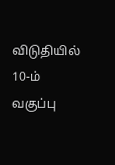விடுதியில் 10-ம் வகுப்பு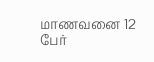மாணவனை 12 பேர்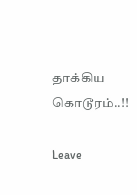தாக்கிய கொடூரம்..!!

Leave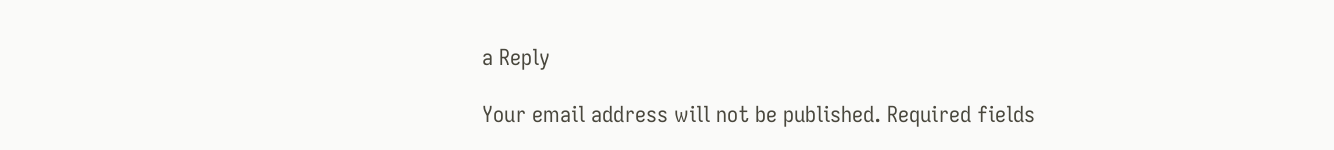a Reply

Your email address will not be published. Required fields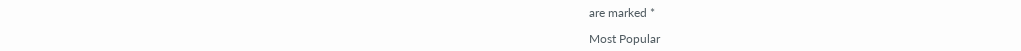are marked *

Most Popular